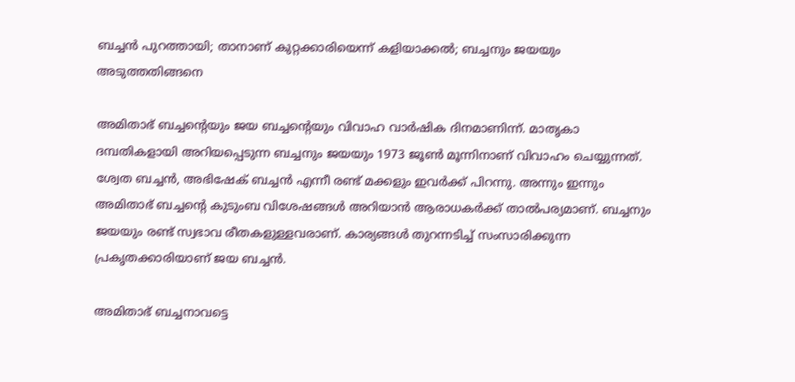ബച്ചൻ പുറത്തായി; താനാണ് കുറ്റക്കാരിയെന്ന് കളിയാക്കൽ; ബച്ചനും ജയയും അടുത്തതിങ്ങനെ

അമിതാഭ് ബച്ചന്റെയും ജയ ബച്ചന്റെയും വിവാഹ വാർഷിക ദിനമാണിന്ന്. മാതൃകാ ദമ്പതികളായി അറിയപ്പെടുന്ന ബച്ചനും ജയയും 1973 ജൂൺ മൂന്നിനാണ് വിവാഹം ചെയ്യുന്നത്. ശ്വേത ബച്ചൻ, അഭിഷേക് ബച്ചൻ എന്നീ രണ്ട് മക്കളും ഇവർക്ക് പിറന്നു. അന്നും ഇന്നും അമിതാഭ് ബച്ചന്റെ കുടുംബ വിശേഷങ്ങൾ അറിയാൻ ആരാധകർക്ക് താൽപര്യമാണ്. ബച്ചനും ജയയും രണ്ട് സ്വഭാവ രീതകളുള്ളവരാണ്. കാര്യങ്ങൾ തുറന്നടിച്ച് സംസാരിക്കുന്ന പ്രകൃതക്കാരിയാണ് ജയ ബച്ചൻ.

അമിതാഭ് ബച്ചനാവട്ടെ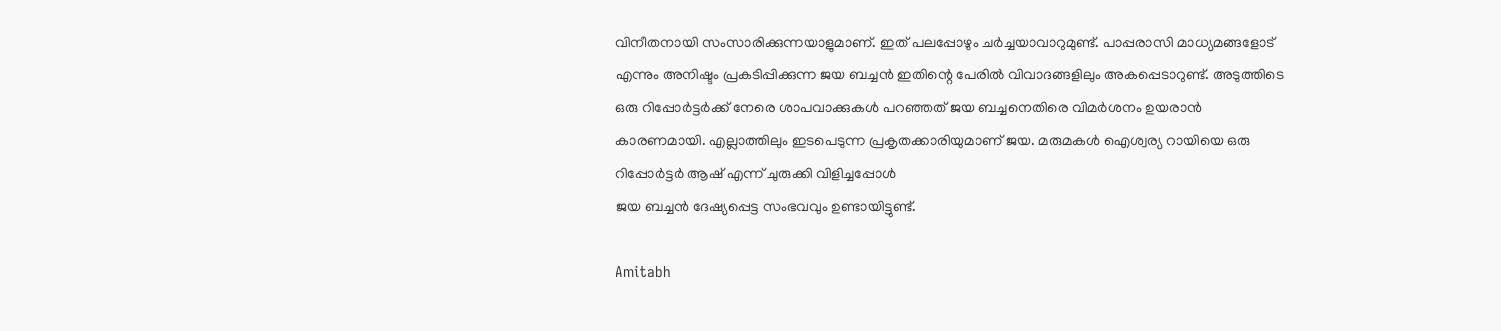വിനീതനായി സംസാരിക്കുന്നയാളുമാണ്. ഇത് പലപ്പോഴും ചർച്ചയാവാറുമുണ്ട്. പാപ്പരാസി മാധ്യമങ്ങളോട് എന്നും അനിഷ്ടം പ്രകടിപ്പിക്കുന്ന ജയ ബച്ചൻ ഇതിന്റെ പേരിൽ വിവാദങ്ങളിലും അകപ്പെടാറുണ്ട്. അടുത്തിടെ ഒരു റിപ്പോർട്ടർക്ക് നേരെ ശാപവാക്കുകൾ പറഞ്ഞത് ജയ ബച്ചനെതിരെ വിമർശനം ഉയരാൻ കാരണമായി. എല്ലാത്തിലും ഇടപെടുന്ന പ്രകൃതക്കാരിയുമാണ് ജയ. മരുമകൾ ഐശ്വര്യ റായിയെ ഒരു റിപ്പോർട്ടർ ആഷ് എന്ന് ചുരുക്കി വിളിച്ചപ്പോൾ
ജയ ബച്ചൻ ദേഷ്യപ്പെട്ട സംഭവവും ഉണ്ടായിട്ടുണ്ട്.

Amitabh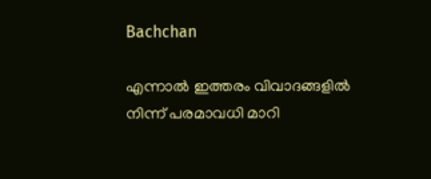Bachchan

എന്നാൽ ഇത്തരം വിവാദങ്ങളിൽ നിന്ന് പരമാവധി മാറി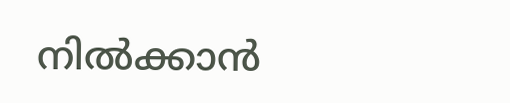നിൽക്കാൻ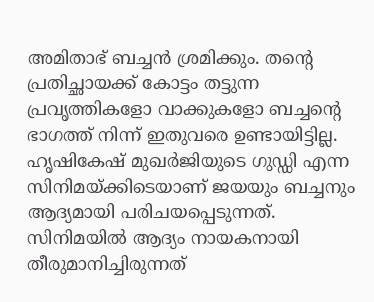അമിതാഭ് ബച്ചൻ ശ്രമിക്കും. തന്റെ പ്രതിച്ഛായക്ക് കോട്ടം തട്ടുന്ന പ്രവൃത്തികളോ വാക്കുകളോ ബച്ചന്റെ ഭാഗത്ത് നിന്ന് ഇതുവരെ ഉണ്ടായിട്ടില്ല. ഹൃഷികേഷ് മുഖർജിയുടെ ഗുഡ്ഡി എന്ന സിനിമയ്ക്കിടെയാണ് ജയയും ബച്ചനും ആദ്യമായി പരിചയപ്പെടുന്നത്. സിനിമയിൽ ആദ്യം നായകനായി തീരുമാനിച്ചിരുന്നത്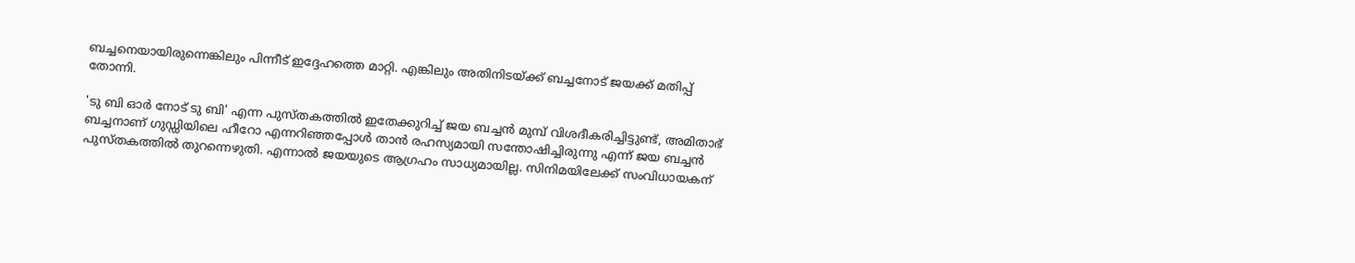ബച്ചനെയായിരുന്നെങ്കിലും പിന്നീട് ഇദ്ദേഹത്തെ മാറ്റി. എങ്കിലും അതിനിടയ്ക്ക് ബച്ചനോട് ജയക്ക് മതിപ്പ് തോന്നി.

'ടു ബി ഓർ നോട് ടു ബി' എന്ന പുസ്തകത്തിൽ ഇതേക്കുറിച്ച് ജയ ബച്ചൻ‌ മുമ്പ് വിശദീകരിച്ചിട്ടുണ്ട്, അമിതാഭ് ബച്ചനാണ് ഗുഡ്ഡിയിലെ ഹീറോ എന്നറിഞ്ഞപ്പോൾ താൻ രഹസ്യമായി സന്തോഷിച്ചിരുന്നു എന്ന് ജയ ബച്ചൻ പുസ്തകത്തിൽ തുറന്നെഴുതി. എന്നാൽ ജയയുടെ ആഗ്രഹം സാധ്യമായില്ല. സിനിമയിലേക്ക് സംവിധായകന്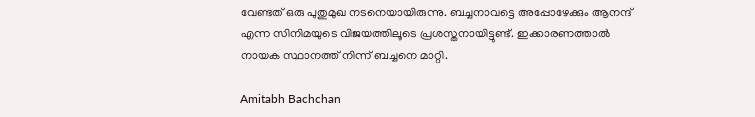വേണ്ടത് ഒരു പുതുമുഖ നടനെയായിരുന്നു. ബച്ചനാവട്ടെ അപ്പോഴേക്കും ആനന്ദ് എന്ന സിനിമയുടെ വിജയത്തിലൂടെ പ്രശസ്തനായിട്ടുണ്ട്. ഇക്കാരണത്താൽ നായക സ്ഥാനത്ത് നിന്ന് ബച്ചനെ മാറ്റി.

Amitabh Bachchan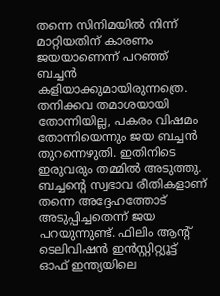തന്നെ സിനിമയിൽ നിന്ന് മാറ്റിയതിന് കാരണം ജയയാണെന്ന് പറഞ്ഞ് ബച്ചൻ കളിയാക്കുമായിരുന്നത്രെ. തനിക്കവ തമാശയായി തോന്നിയില്ല, പകരം വിഷമം തോന്നിയെന്നും ജയ ബച്ചൻ തുറന്നെഴുതി. ഇതിനിടെ ഇരുവരും തമ്മിൽ അടുത്തു. ബച്ചന്റെ സ്വഭാവ രീതികളാണ് തന്നെ അദ്ദേഹത്തോട് അടുപ്പിച്ചതെന്ന് ജയ പറയുന്നുണ്ട്. ഫിലിം ആന്റ് ടെലിവിഷൻ ഇൻസ്റ്റിറ്റ്യൂട്ട് ഓഫ് ഇന്ത്യയിലെ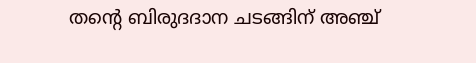തന്റെ ബിരുദദാന ചടങ്ങിന് അഞ്ച്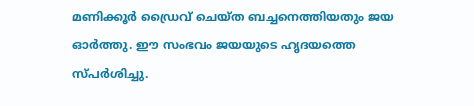മണിക്കൂർ ഡ്രൈവ് ചെയ്ത ബച്ചനെത്തിയതും ജയ ഓർത്തു. ഈ സംഭവം ജയയുടെ ഹൃദയത്തെ സ്പർശിച്ചു.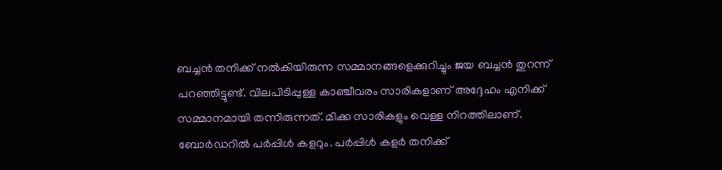ബച്ചൻ തനിക്ക് നൽകിയിരുന്ന സമ്മാനങ്ങളെക്കുറിച്ചും ജയ ബച്ചൻ തുറന്ന് പറഞ്ഞിട്ടുണ്ട്. വിലപിടിപ്പുള്ള കാഞ്ചീവരം സാരികളാണ് അദ്ദേഹം എനിക്ക് സമ്മാനമായി തന്നിരുന്നത്. മിക്ക സാരികളും വെള്ള നിറത്തിലാണ്. ബോർഡറിൽ പർപ്പിൾ കളറും. പർപ്പിൾ കളർ തനിക്ക്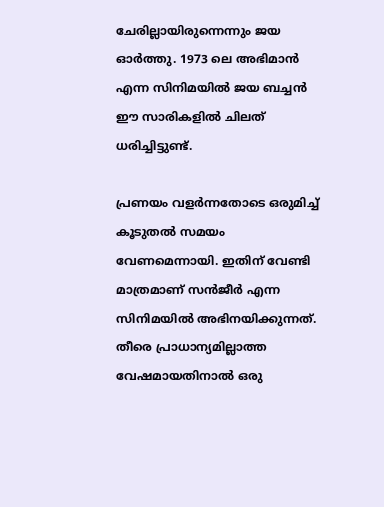ചേരില്ലായിരുന്നെന്നും ജയ ഓർത്തു. 1973 ലെ അഭിമാൻ എന്ന സിനിമയിൽ ജയ ബച്ചൻ ഈ സാരികളിൽ ചിലത് ധരിച്ചിട്ടുണ്ട്.

പ്രണയം വളർന്നതോടെ ഒരുമിച്ച് കൂടുതൽ സമയം വേണമെന്നായി. ഇതിന് വേണ്ടി മാത്രമാണ് സൻജീർ എന്ന സിനിമയിൽ അഭിനയിക്കുന്നത്. തീരെ പ്രാധാന്യമില്ലാത്ത വേഷമായതിനാൽ ഒരു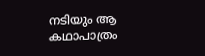നടിയും ആ കഥാപാത്രം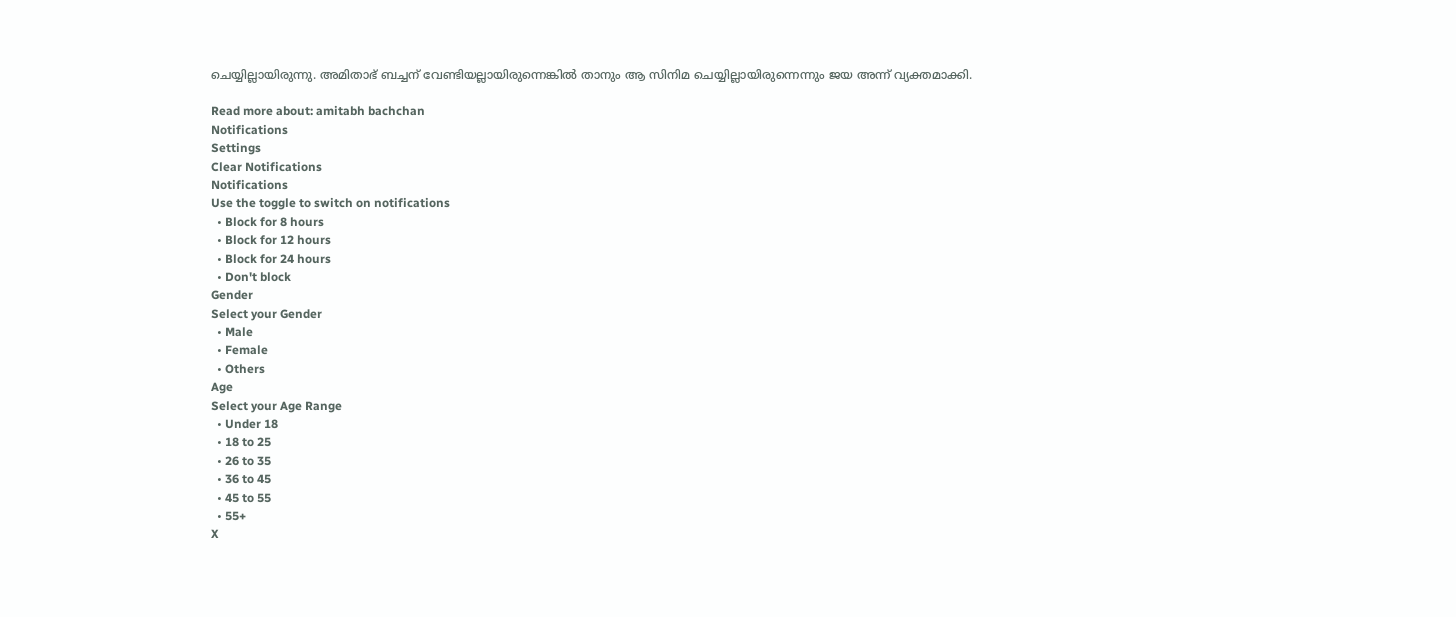ചെയ്യില്ലായിരുന്നു. അമിതാഭ് ബച്ചന് വേണ്ടിയല്ലായിരുന്നെങ്കിൽ താനും ആ സിനിമ ചെയ്യില്ലായിരുന്നെന്നും ജയ അന്ന് വ്യക്തമാക്കി.

Read more about: amitabh bachchan
Notifications
Settings
Clear Notifications
Notifications
Use the toggle to switch on notifications
  • Block for 8 hours
  • Block for 12 hours
  • Block for 24 hours
  • Don't block
Gender
Select your Gender
  • Male
  • Female
  • Others
Age
Select your Age Range
  • Under 18
  • 18 to 25
  • 26 to 35
  • 36 to 45
  • 45 to 55
  • 55+
X